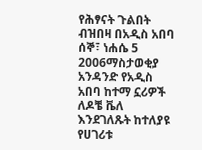የሕፃናት ጉልበት ብዝበዛ በአዲስ አበባ
ሰኞ፣ ነሐሴ 5 2006ማስታወቂያ
አንዳንድ የአዲስ አበባ ከተማ ኗሪዎች ለዶቼ ቬለ እንደገለጹት ከተለያዩ የሀገሪቱ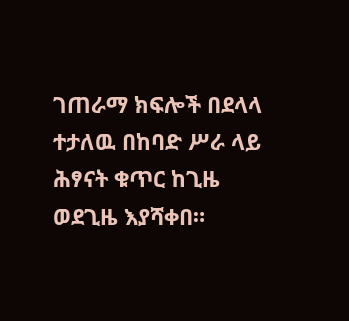ገጠራማ ክፍሎች በደላላ ተታለዉ በከባድ ሥራ ላይ ሕፃናት ቁጥር ከጊዜ ወደጊዜ እያሻቀበ።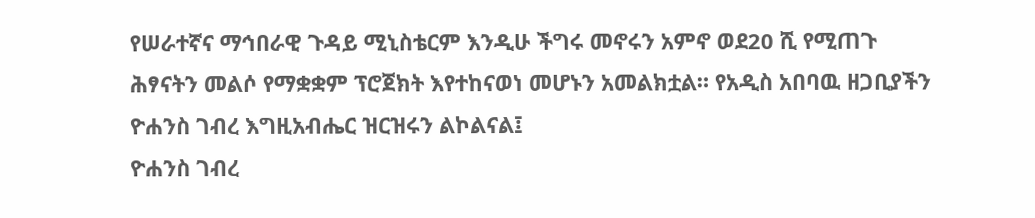የሠራተኛና ማኅበራዊ ጉዳይ ሚኒስቴርም እንዲሁ ችግሩ መኖሩን አምኖ ወደ20 ሺ የሚጠጉ ሕፃናትን መልሶ የማቋቋም ፕሮጀክት እየተከናወነ መሆኑን አመልክቷል። የአዲስ አበባዉ ዘጋቢያችን ዮሐንስ ገብረ እግዚአብሔር ዝርዝሩን ልኮልናል፤
ዮሐንስ ገብረ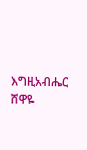እግዚአብሔር
ሸዋዬ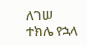ለገሠ
ተክሌ የኋላ